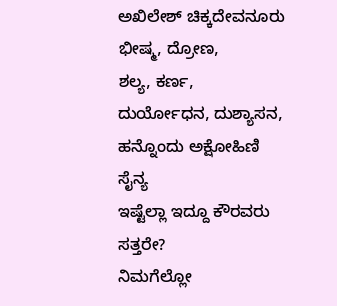ಅಖಿಲೇಶ್ ಚಿಕ್ಕದೇವನೂರು
ಭೀಷ್ಮ, ದ್ರೋಣ,
ಶಲ್ಯ, ಕರ್ಣ,
ದುರ್ಯೋಧನ, ದುಶ್ಯಾಸನ,
ಹನ್ನೊಂದು ಅಕ್ಷೋಹಿಣಿ ಸೈನ್ಯ
ಇಷ್ಟೆಲ್ಲಾ ಇದ್ದೂ ಕೌರವರು ಸತ್ತರೇ?
ನಿಮಗೆಲ್ಲೋ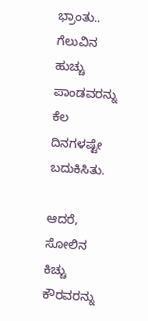ಭ್ರಾಂತು..
ಗೆಲುವಿನ ಹುಚ್ಚು ಪಾಂಡವರನ್ನು
ಕೆಲ ದಿನಗಳಷ್ಟೇ ಬದುಕಿಸಿತು.

ಆದರೆ, ಸೋಲಿನ ಕಿಚ್ಚು ಕೌರವರನ್ನು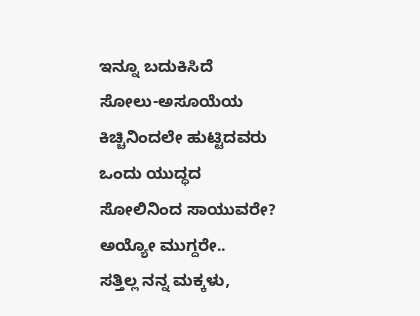ಇನ್ನೂ ಬದುಕಿಸಿದೆ
ಸೋಲು-ಅಸೂಯೆಯ ಕಿಚ್ಚಿನಿಂದಲೇ ಹುಟ್ಟಿದವರು
ಒಂದು ಯುದ್ಧದ ಸೋಲಿನಿಂದ ಸಾಯುವರೇ?
ಅಯ್ಯೋ ಮುಗ್ದರೇ..
ಸತ್ತಿಲ್ಲ ನನ್ನ ಮಕ್ಕಳು,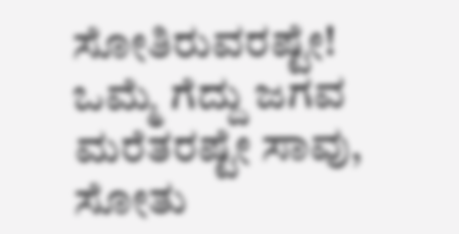ಸೋತಿರುವರಷ್ಟೇ!
ಒಮ್ಮೆ ಗೆದ್ದು ಜಗವ ಮರೆತರಷ್ಟೇ ಸಾವು,
ಸೋತು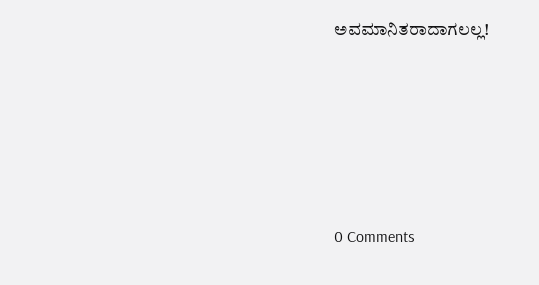ಅವಮಾನಿತರಾದಾಗಲಲ್ಲ!






0 Comments